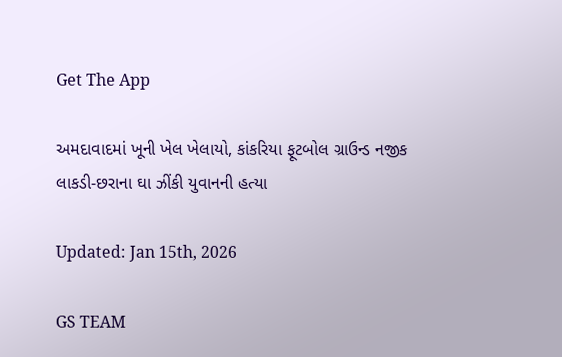Get The App

અમદાવાદમાં ખૂની ખેલ ખેલાયો, કાંકરિયા ફૂટબોલ ગ્રાઉન્ડ નજીક લાકડી-છરાના ઘા ઝીંકી યુવાનની હત્યા

Updated: Jan 15th, 2026

GS TEAM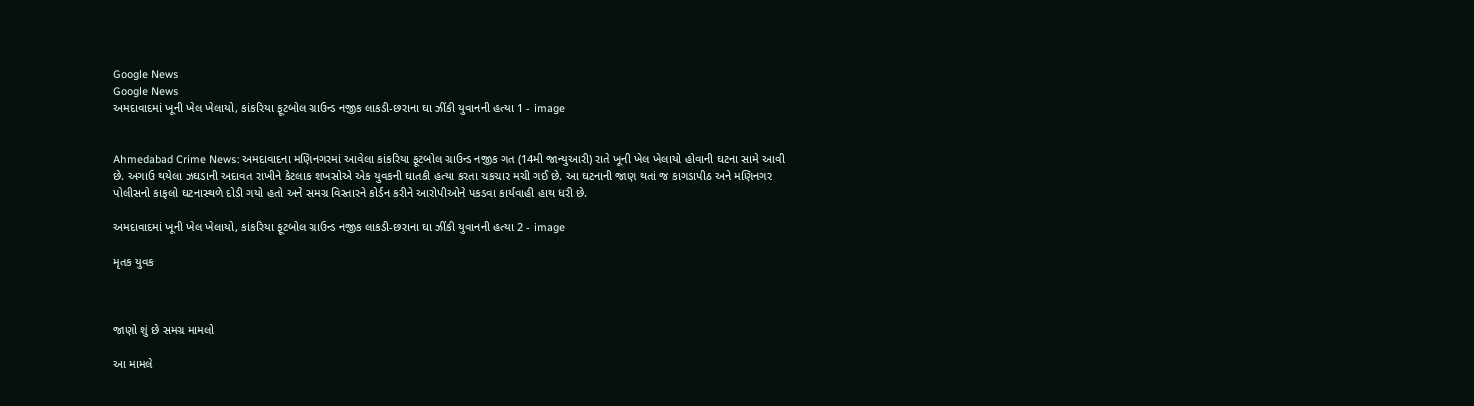Google News
Google News
અમદાવાદમાં ખૂની ખેલ ખેલાયો, કાંકરિયા ફૂટબોલ ગ્રાઉન્ડ નજીક લાકડી-છરાના ઘા ઝીંકી યુવાનની હત્યા 1 - image


Ahmedabad Crime News: અમદાવાદના મણિનગરમાં આવેલા કાંકરિયા ફૂટબોલ ગ્રાઉન્ડ નજીક ગત (14મી જાન્યુઆરી) રાતે ખૂની ખેલ ખેલાયો હોવાની ઘટના સામે આવી છે. અગાઉ થયેલા ઝઘડાની અદાવત રાખીને કેટલાક શખસોએ એક યુવકની ઘાતકી હત્યા કરતા ચકચાર મચી ગઈ છે. આ ઘટનાની જાણ થતાં જ કાગડાપીઠ અને મણિનગર પોલીસનો કાફલો ઘટનાસ્થળે દોડી ગયો હતો અને સમગ્ર વિસ્તારને કોર્ડન કરીને આરોપીઓને પકડવા કાર્યવાહી હાથ ધરી છે.

અમદાવાદમાં ખૂની ખેલ ખેલાયો, કાંકરિયા ફૂટબોલ ગ્રાઉન્ડ નજીક લાકડી-છરાના ઘા ઝીંકી યુવાનની હત્યા 2 - image

મૃતક યુવક



જાણો શું છે સમગ્ર મામલો

આ મામલે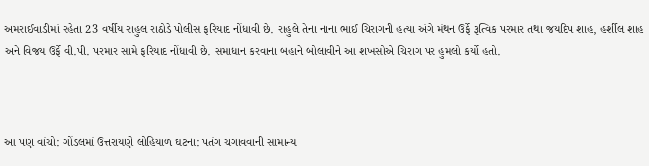અમરાઈવાડીમાં રહેતા 23 વર્ષીય રાહુલ રાઠોડે પોલીસ ફરિયાદ નોંધાવી છે. રાહુલે તેના નાના ભાઈ ચિરાગની હત્યા અંગે મંથન ઉર્ફે રૂત્વિક પરમાર તથા જયદિપ શાહ, હર્શીલ શાહ અને વિજય ઉર્ફે વી.પી. પરમાર સામે ફરિયાદ નોંધાવી છે. સમાધાન કરવાના બહાને બોલાવીને આ શખસોએ ચિરાગ પર હુમલો કર્યો હતો.



આ પણ વાંચો: ગોંડલમાં ઉત્તરાયણે લોહિયાળ ઘટના: પતંગ ચગાવવાની સામાન્ય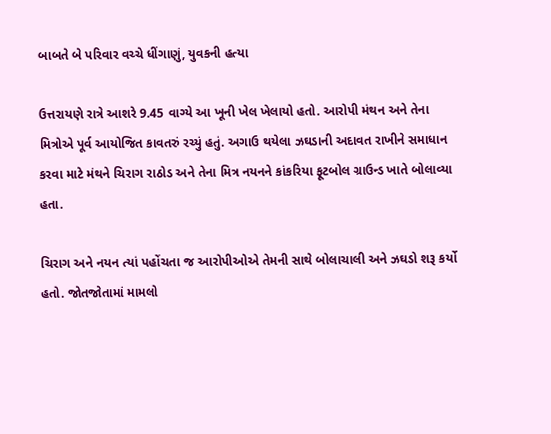બાબતે બે પરિવાર વચ્ચે ધીંગાણું, યુવકની હત્યા

ઉત્તરાયણે રાત્રે આશરે 9.45 વાગ્યે આ ખૂની ખેલ ખેલાયો હતો. આરોપી મંથન અને તેના મિત્રોએ પૂર્વ આયોજિત કાવતરું રચ્યું હતું. અગાઉ થયેલા ઝઘડાની અદાવત રાખીને સમાધાન કરવા માટે મંથને ચિરાગ રાઠોડ અને તેના મિત્ર નયનને કાંકરિયા ફૂટબોલ ગ્રાઉન્ડ ખાતે બોલાવ્યા હતા.

ચિરાગ અને નયન ત્યાં પહોંચતા જ આરોપીઓએ તેમની સાથે બોલાચાલી અને ઝઘડો શરૂ કર્યો હતો. જોતજોતામાં મામલો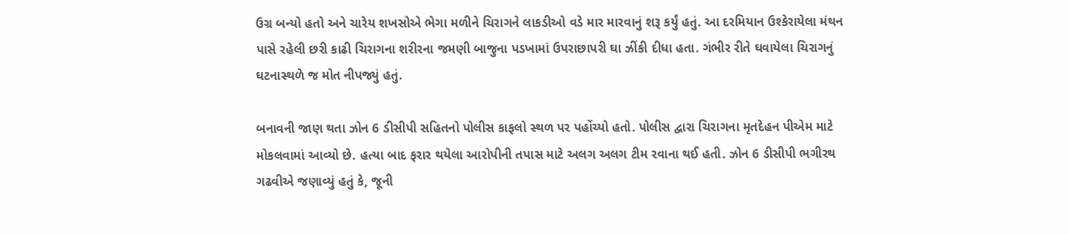ઉગ્ર બન્યો હતો અને ચારેય શખસોએ ભેગા મળીને ચિરાગને લાકડીઓ વડે માર મારવાનું શરૂ કર્યું હતું. આ દરમિયાન ઉશ્કેરાયેલા મંથન પાસે રહેલી છરી કાઢી ચિરાગના શરીરના જમણી બાજુના પડખામાં ઉપરાછાપરી ઘા ઝીંકી દીધા હતા. ગંભીર રીતે ઘવાયેલા ચિરાગનું ઘટનાસ્થળે જ મોત નીપજ્યું હતું.

બનાવની જાણ થતા ઝોન 6 ડીસીપી સહિતનો પોલીસ કાફલો સ્થળ પર પહોંચ્યો હતો. પોલીસ દ્વારા ચિરાગના મૃતદેહન પીએમ માટે મોકલવામાં આવ્યો છે. હત્યા બાદ ફરાર થયેલા આરોપીની તપાસ માટે અલગ અલગ ટીમ રવાના થઈ હતી. ઝોન 6 ડીસીપી ભગીરથ ગઢવીએ જણાવ્યું હતું કે, જૂની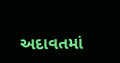અદાવતમાં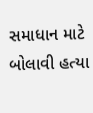સમાધાન માટે બોલાવી હત્યા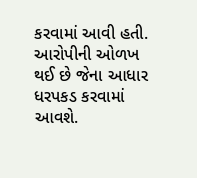કરવામાં આવી હતી. આરોપીની ઓળખ થઈ છે જેના આધાર ધરપકડ કરવામાં આવશે.